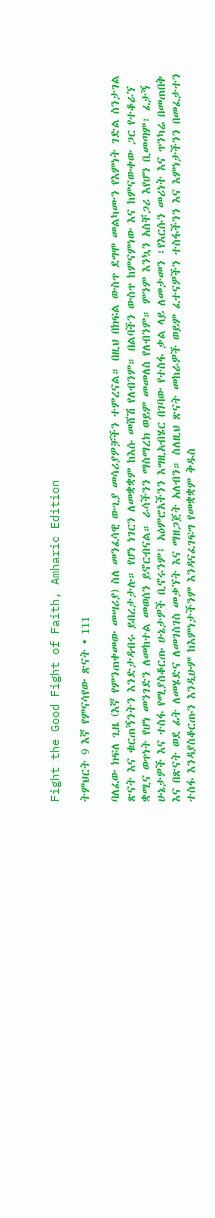Fight the Good Fight of Faith, Amharic Edition

ትምህርት 9 እኛ የምናሳየው ጽናት • 111

ባለፈው ክፍለ ጊዜ (እኛ የምንጠቀመው መሣሪያ) ስለ መንፈሳዊ ውጊያ መሳሪያዎቻችን ተምረናል። በዚህ በክፍል ውስጥ ደግሞ መልካሙን የእምነት ገድል ስንታገል ጽናት እና ቁርጠኝንትን እንድታዳብሩ ይበረታታሉ። የሆነ ነገርን ለመቋቋም ከእሱ መሸሽ የለብንም። በልባችን ውስጥ ከምናምነው እና ከምናውቀው ጋር የተቆራኘ ቋሚና ወጥነት የሆነ መንገድን ለመከተል መወሰን ይኖርብናል። ራሳችንን ማስማረክ ወይም መመለስ የለብንም። ምንም እንኳን አስቸጋሪ እየሆን ቢመጣም፣ ፈታኝ ሁኔታዎች እና ተስፋ የሚያስቆርጡ ሁኔታዎች ቢኖሩንም፤ አዕምሮአችንን እግዚአብሄር በገባው የተስፋ ቃል ላይ ለመታመን ፣የእርሱን መሪነት እና ጥንካሬ በመጠበቅ እና በጽናት ወደ ፊት ለመሄድና ለመገስገስ መቃኘት እና ማዘጋጀት አለብን። ስለዚህ ጽናት መከራዎች ወይም ፈተናዎችን ተስፋችንን እና እምነታችንን በመፈታተን ተስፋ እንዳያስቆርጡን እንዲሁም ከእምነታችንም እንዳናፈገፍግ የመቋቋም ቅዱስ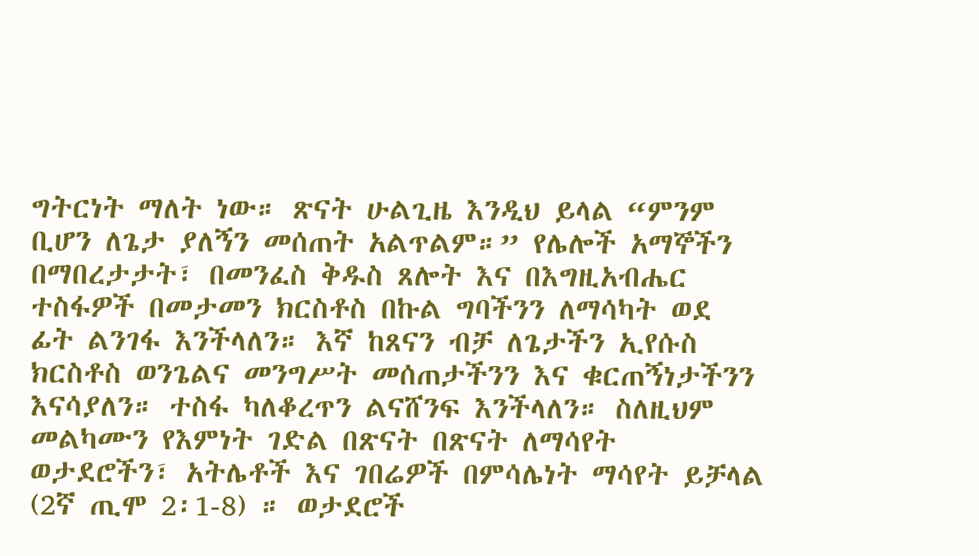ግትርነት ማለት ነው። ጽናት ሁልጊዜ እንዲህ ይላል “ምንም ቢሆን ለጌታ ያለኝን መሰጠት አልጥልም።” የሌሎች አማኞችን በማበረታታት፣ በመንፈስ ቅዱስ ጸሎት እና በእግዚአብሔር ተስፋዎች በመታመን ክርስቶስ በኩል ግባችንን ለማሳካት ወደ ፊት ልንገፋ እንችላለን። እኛ ከጸናን ብቻ ለጌታችን ኢየሱስ ክርስቶስ ወንጌልና መንግሥት መሰጠታችንን እና ቁርጠኝነታችንን እናሳያለን። ተስፋ ካለቆረጥን ልናሸንፍ እንችላለን። ስለዚህም መልካሙን የእምነት ገድል በጽናት በጽናት ለማሳየት ወታደሮችን፣ አትሌቶች እና ገበሬዎች በምሳሌነት ማሳየት ይቻላል (2ኛ ጢሞ 2፡1-8) ። ወታደሮች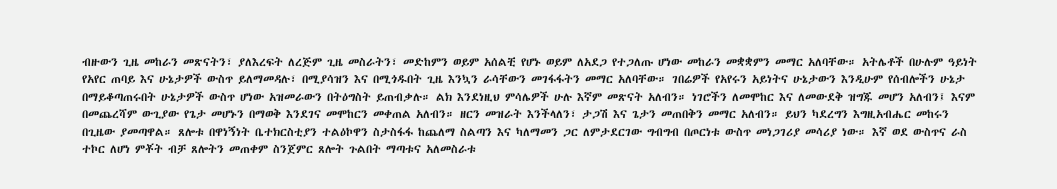ብዙውን ጊዜ መከራን መጽናትን፣ ያለእረፍት ለረጅም ጊዜ መስራትን፣ መድከምን ወይም አሰልቺ የሆኑ ወይም ለአደጋ የተጋለጡ ሆነው መከራን መቋቋምን መማር አለባቸው። አትሌቶች በሁሉም ዓይነት የአየር ጠባይ እና ሁኔታዎች ውስጥ ይለማመዳሉ፣ በሚያሳዝን እና በሚጎዱበት ጊዜ እንኳን ራሳቸውን መገፋፋትን መማር አለባቸው። ገበሬዎች የአየሩን አይነትና ሁኔታውን እንዲሁም የሰብሎችን ሁኔታ በማይቆጣጠሩበት ሁኔታዎች ውስጥ ሆነው አዝመራውን በትዕግስት ይጠብቃሉ። ልክ እንደነዚህ ምሳሌዎች ሁሉ እኛም መጽናት አለብን። ነገሮችን ለመሞከር እና ለመውደቅ ዝግጁ መሆን አለብን፤ እናም በመጨረሻም ውጊያው የጌታ መሆኑን በማወቅ እንደገና መሞከርን መቀጠል አለብን። ዘርን መዝራት እንችላለን፣ ታጋሽ እና ጌታን መጠበቅን መማር አለብን። ይህን ካደረግን እግዚአብሔር መከሩን በጊዜው ያመጣዋል። ጸሎቱ በዋነኝነት ቤተክርስቲያን ተልዕኮዋን ስታስፋፋ ከጨለማ ስልጣን እና ካለማመን ጋር ለምታደርገው ግብግብ በጦርነቱ ውስጥ መነጋገሪያ መሳሪያ ነው። እኛ ወደ ውስጥና ራስ ተኮር ለሆነ ምቾት ብቻ ጸሎትን መጠቀም ስንጀምር ጸሎት ጉልበት ማጣቱና አለመስራቱ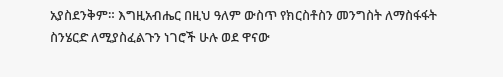አያስደንቅም። እግዚአብሔር በዚህ ዓለም ውስጥ የክርስቶስን መንግስት ለማስፋፋት ስንሄርድ ለሚያስፈልጉን ነገሮች ሁሉ ወደ ዋናው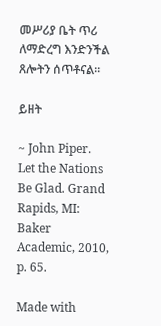መሥሪያ ቤት ጥሪ ለማድረግ እንድንችል ጸሎትን ሰጥቶናል።

ይዘት

~ John Piper. Let the Nations Be Glad. Grand Rapids, MI: Baker Academic, 2010, p. 65.

Made with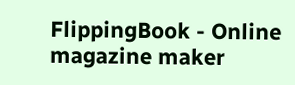FlippingBook - Online magazine maker